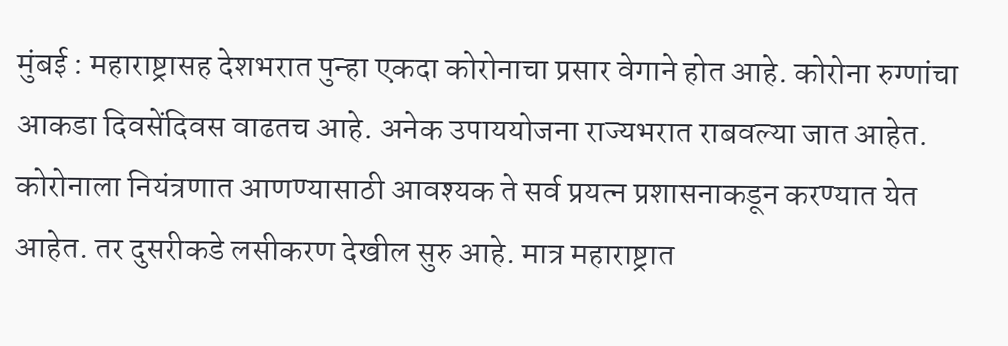मुंबई : महाराष्ट्रासह देशभरात पुन्हा एकदा कोरोनाचा प्रसार वेगाने होत आहे. कोरोना रुग्णांचा आकडा दिवसेंदिवस वाढतच आहे. अनेक उपाययोजना राज्यभरात राबवल्या जात आहेत. कोरोनाला नियंत्रणात आणण्यासाठी आवश्यक ते सर्व प्रयत्न प्रशासनाकडून करण्यात येत आहेत. तर दुसरीकडे लसीकरण देखील सुरु आहे. मात्र महाराष्ट्रात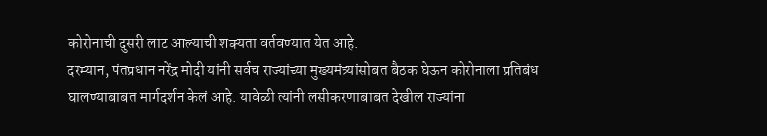कोरोनाची दुसरी लाट आल्याची शक्यता वर्तवण्यात येत आहे.
दरम्यान, पंतप्रधान नरेंद्र मोदी यांनी सर्वच राज्यांच्या मुख्यमंत्र्यांसोबत बैठक घेऊन कोरोनाला प्रतिबंध घालण्याबाबत मार्गदर्शन केलं आहे. यावेळी त्यांनी लसीकरणाबाबत देखील राज्यांना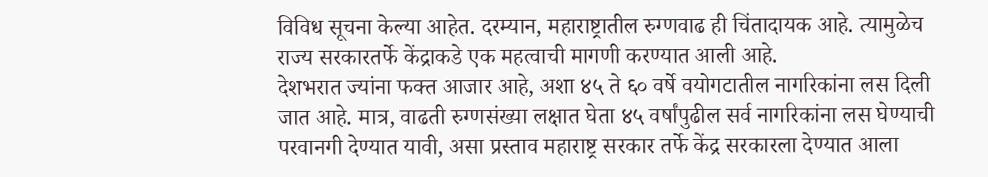विविध सूचना केल्या आहेत. दरम्यान, महाराष्ट्रातील रुग्णवाढ ही चिंतादायक आहे. त्यामुळेच राज्य सरकारतर्फे केंद्राकडे एक महत्वाची मागणी करण्यात आली आहे.
देशभरात ज्यांना फक्त आजार आहे, अशा ४५ ते ६० वर्षे वयोगटातील नागरिकांना लस दिली जात आहे. मात्र, वाढती रुग्णसंख्या लक्षात घेता ४५ वर्षांपुढील सर्व नागरिकांना लस घेण्याची परवानगी देण्यात यावी, असा प्रस्ताव महाराष्ट्र सरकार तर्फे केंद्र सरकारला देण्यात आला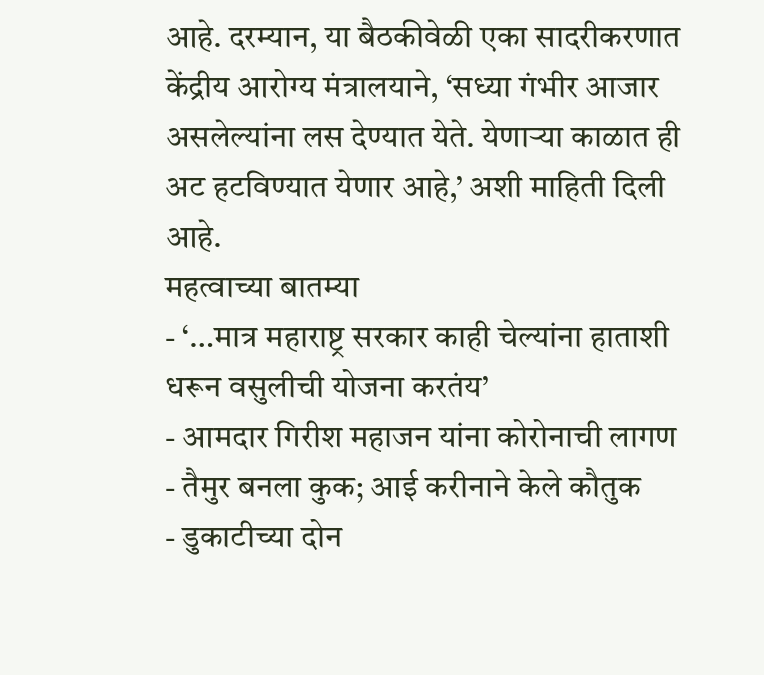आहे. दरम्यान, या बैठकीवेळी एका सादरीकरणात केंद्रीय आरोग्य मंत्रालयाने, ‘सध्या गंभीर आजार असलेल्यांना लस देण्यात येते. येणाऱ्या काळात ही अट हटविण्यात येणार आहे,’ अशी माहिती दिली आहे.
महत्वाच्या बातम्या
- ‘…मात्र महाराष्ट्र सरकार काही चेल्यांना हाताशी धरून वसुलीची योजना करतंय’
- आमदार गिरीश महाजन यांना कोरोनाची लागण
- तैमुर बनला कुक; आई करीनाने केले कौतुक
- डुकाटीच्या दोन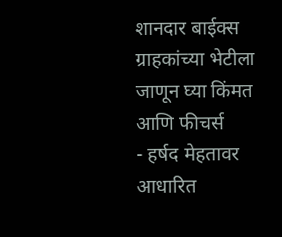शानदार बाईक्स ग्राहकांच्या भेटीला जाणून घ्या किंमत आणि फीचर्स
- हर्षद मेहतावर आधारित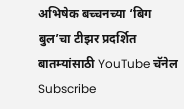अभिषेक बच्चनच्या ‘बिग बुल’चा टीझर प्रदर्शित
बातम्यांसाठी YouTube चॅनेल Subscribe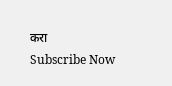करा
Subscribe Now